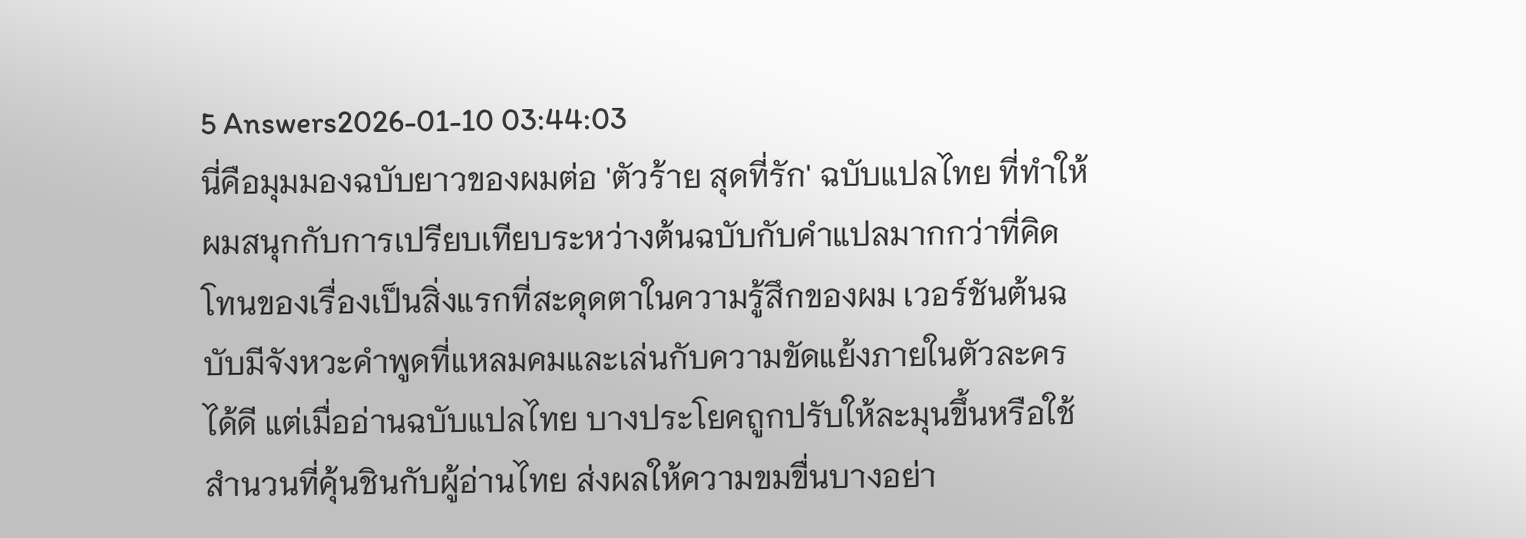5 Answers2026-01-10 03:44:03
นี่คือมุมมองฉบับยาวของผมต่อ 'ตัวร้าย สุดที่รัก' ฉบับแปลไทย ที่ทำให้ผมสนุกกับการเปรียบเทียบระหว่างต้นฉบับกับคำแปลมากกว่าที่คิด
โทนของเรื่องเป็นสิ่งแรกที่สะดุดตาในความรู้สึกของผม เวอร์ชันต้นฉบับมีจังหวะคำพูดที่แหลมคมและเล่นกับความขัดแย้งภายในตัวละครได้ดี แต่เมื่ออ่านฉบับแปลไทย บางประโยคถูกปรับให้ละมุนขึ้นหรือใช้สำนวนที่คุ้นชินกับผู้อ่านไทย ส่งผลให้ความขมขื่นบางอย่า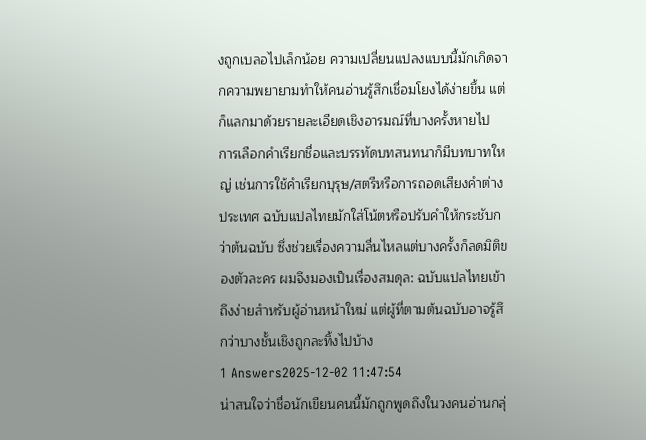งถูกเบลอไปเล็กน้อย ความเปลี่ยนแปลงแบบนี้มักเกิดจากความพยายามทำให้คนอ่านรู้สึกเชื่อมโยงได้ง่ายขึ้น แต่ก็แลกมาด้วยรายละเอียดเชิงอารมณ์ที่บางครั้งหายไป
การเลือกคำเรียกชื่อและบรรทัดบทสนทนาก็มีบทบาทใหญ่ เช่นการใช้คำเรียกบุรุษ/สตรีหรือการถอดเสียงคำต่างประเทศ ฉบับแปลไทยมักใส่โน้ตหรือปรับคำให้กระชับกว่าต้นฉบับ ซึ่งช่วยเรื่องความลื่นไหลแต่บางครั้งก็ลดมิติของตัวละคร ผมจึงมองเป็นเรื่องสมดุล: ฉบับแปลไทยเข้าถึงง่ายสำหรับผู้อ่านหน้าใหม่ แต่ผู้ที่ตามต้นฉบับอาจรู้สึกว่าบางชั้นเชิงถูกละทิ้งไปบ้าง
1 Answers2025-12-02 11:47:54
น่าสนใจว่าชื่อนักเขียนคนนี้มักถูกพูดถึงในวงคนอ่านกลุ่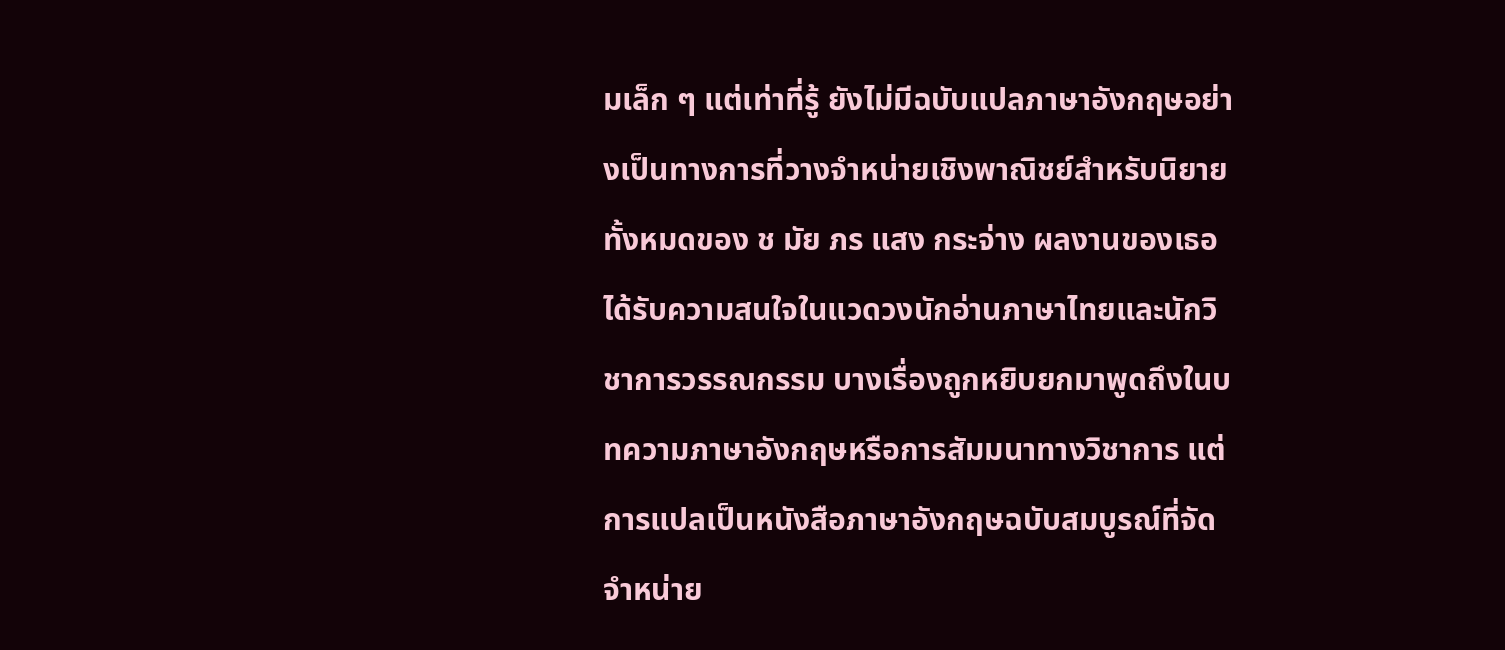มเล็ก ๆ แต่เท่าที่รู้ ยังไม่มีฉบับแปลภาษาอังกฤษอย่างเป็นทางการที่วางจำหน่ายเชิงพาณิชย์สำหรับนิยายทั้งหมดของ ช มัย ภร แสง กระจ่าง ผลงานของเธอได้รับความสนใจในแวดวงนักอ่านภาษาไทยและนักวิชาการวรรณกรรม บางเรื่องถูกหยิบยกมาพูดถึงในบทความภาษาอังกฤษหรือการสัมมนาทางวิชาการ แต่การแปลเป็นหนังสือภาษาอังกฤษฉบับสมบูรณ์ที่จัดจำหน่าย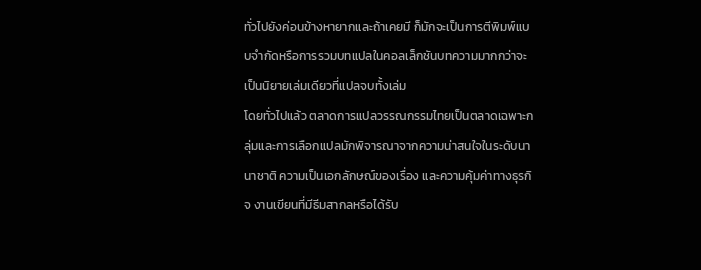ทั่วไปยังค่อนข้างหายากและถ้าเคยมี ก็มักจะเป็นการตีพิมพ์แบบจำกัดหรือการรวมบทแปลในคอลเล็กชันบทความมากกว่าจะเป็นนิยายเล่มเดียวที่แปลจบทั้งเล่ม
โดยทั่วไปแล้ว ตลาดการแปลวรรณกรรมไทยเป็นตลาดเฉพาะกลุ่มและการเลือกแปลมักพิจารณาจากความน่าสนใจในระดับนานาชาติ ความเป็นเอกลักษณ์ของเรื่อง และความคุ้มค่าทางธุรกิจ งานเขียนที่มีธีมสากลหรือได้รับ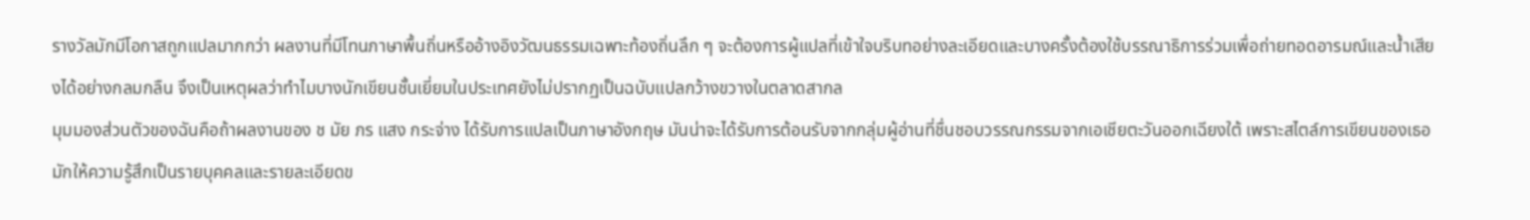รางวัลมักมีโอกาสถูกแปลมากกว่า ผลงานที่มีโทนภาษาพื้นถิ่นหรืออ้างอิงวัฒนธรรมเฉพาะท้องถิ่นลึก ๆ จะต้องการผู้แปลที่เข้าใจบริบทอย่างละเอียดและบางครั้งต้องใช้บรรณาธิการร่วมเพื่อถ่ายทอดอารมณ์และน้ำเสียงได้อย่างกลมกลืน จึงเป็นเหตุผลว่าทำไมบางนักเขียนชั้นเยี่ยมในประเทศยังไม่ปรากฏเป็นฉบับแปลกว้างขวางในตลาดสากล
มุมมองส่วนตัวของฉันคือถ้าผลงานของ ช มัย ภร แสง กระจ่าง ได้รับการแปลเป็นภาษาอังกฤษ มันน่าจะได้รับการต้อนรับจากกลุ่มผู้อ่านที่ชื่นชอบวรรณกรรมจากเอเชียตะวันออกเฉียงใต้ เพราะสไตล์การเขียนของเธอมักให้ความรู้สึกเป็นรายบุคคลและรายละเอียดข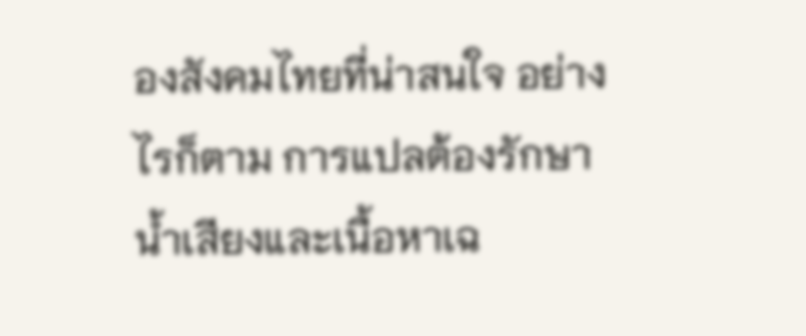องสังคมไทยที่น่าสนใจ อย่างไรก็ตาม การแปลต้องรักษาน้ำเสียงและเนื้อหาเฉ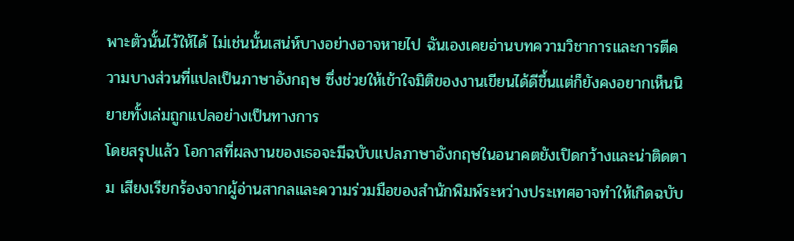พาะตัวนั้นไว้ให้ได้ ไม่เช่นนั้นเสน่ห์บางอย่างอาจหายไป ฉันเองเคยอ่านบทความวิชาการและการตีความบางส่วนที่แปลเป็นภาษาอังกฤษ ซึ่งช่วยให้เข้าใจมิติของงานเขียนได้ดีขึ้นแต่ก็ยังคงอยากเห็นนิยายทั้งเล่มถูกแปลอย่างเป็นทางการ
โดยสรุปแล้ว โอกาสที่ผลงานของเธอจะมีฉบับแปลภาษาอังกฤษในอนาคตยังเปิดกว้างและน่าติดตาม เสียงเรียกร้องจากผู้อ่านสากลและความร่วมมือของสำนักพิมพ์ระหว่างประเทศอาจทำให้เกิดฉบับ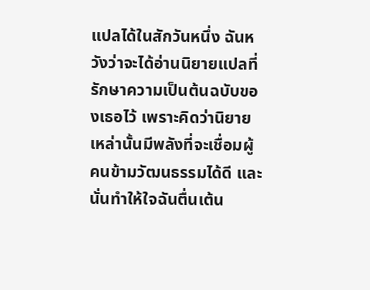แปลได้ในสักวันหนึ่ง ฉันหวังว่าจะได้อ่านนิยายแปลที่รักษาความเป็นต้นฉบับของเธอไว้ เพราะคิดว่านิยายเหล่านั้นมีพลังที่จะเชื่อมผู้คนข้ามวัฒนธรรมได้ดี และนั่นทำให้ใจฉันตื่นเต้น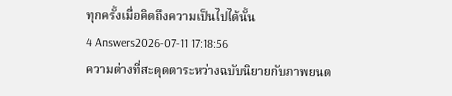ทุกครั้งเมื่อคิดถึงความเป็นไปได้นั้น
4 Answers2026-07-11 17:18:56
ความต่างที่สะดุดตาระหว่างฉบับนิยายกับภาพยนต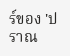ร์ของ 'ปราณ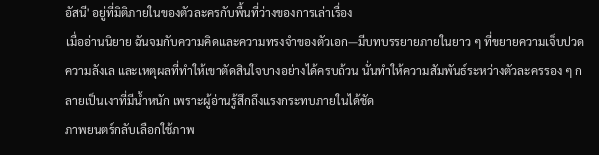อัสนี' อยู่ที่มิติภายในของตัวละครกับพื้นที่ว่างของการเล่าเรื่อง
เมื่ออ่านนิยาย ฉันจมกับความคิดและความทรงจำของตัวเอก—มีบทบรรยายภายในยาว ๆ ที่ขยายความเจ็บปวด ความลังเล และเหตุผลที่ทำให้เขาตัดสินใจบางอย่างได้ครบถ้วน นั่นทำให้ความสัมพันธ์ระหว่างตัวละครรอง ๆ กลายเป็นเงาที่มีน้ำหนัก เพราะผู้อ่านรู้สึกถึงแรงกระทบภายในได้ชัด
ภาพยนตร์กลับเลือกใช้ภาพ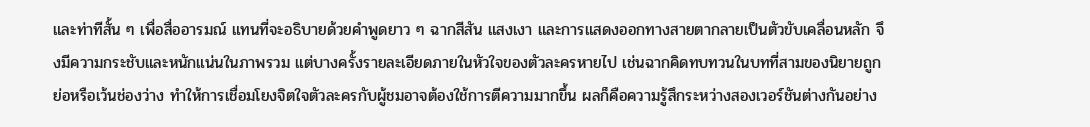และท่าทีสั้น ๆ เพื่อสื่ออารมณ์ แทนที่จะอธิบายด้วยคำพูดยาว ๆ ฉากสีสัน แสงเงา และการแสดงออกทางสายตากลายเป็นตัวขับเคลื่อนหลัก จึงมีความกระชับและหนักแน่นในภาพรวม แต่บางครั้งรายละเอียดภายในหัวใจของตัวละครหายไป เช่นฉากคิดทบทวนในบทที่สามของนิยายถูกย่อหรือเว้นช่องว่าง ทำให้การเชื่อมโยงจิตใจตัวละครกับผู้ชมอาจต้องใช้การตีความมากขึ้น ผลก็คือความรู้สึกระหว่างสองเวอร์ชันต่างกันอย่าง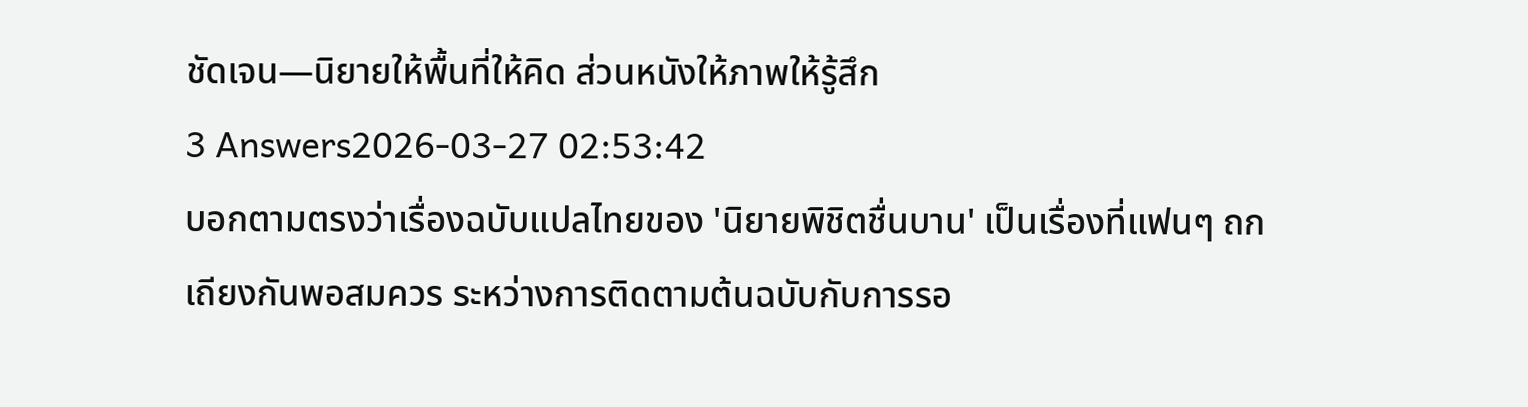ชัดเจน—นิยายให้พื้นที่ให้คิด ส่วนหนังให้ภาพให้รู้สึก
3 Answers2026-03-27 02:53:42
บอกตามตรงว่าเรื่องฉบับแปลไทยของ 'นิยายพิชิตชื่นบาน' เป็นเรื่องที่แฟนๆ ถกเถียงกันพอสมควร ระหว่างการติดตามต้นฉบับกับการรอ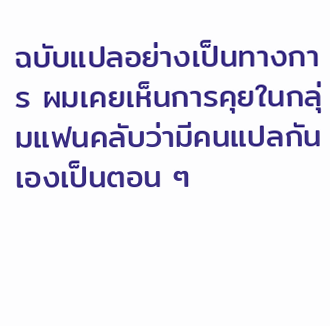ฉบับแปลอย่างเป็นทางการ ผมเคยเห็นการคุยในกลุ่มแฟนคลับว่ามีคนแปลกันเองเป็นตอน ๆ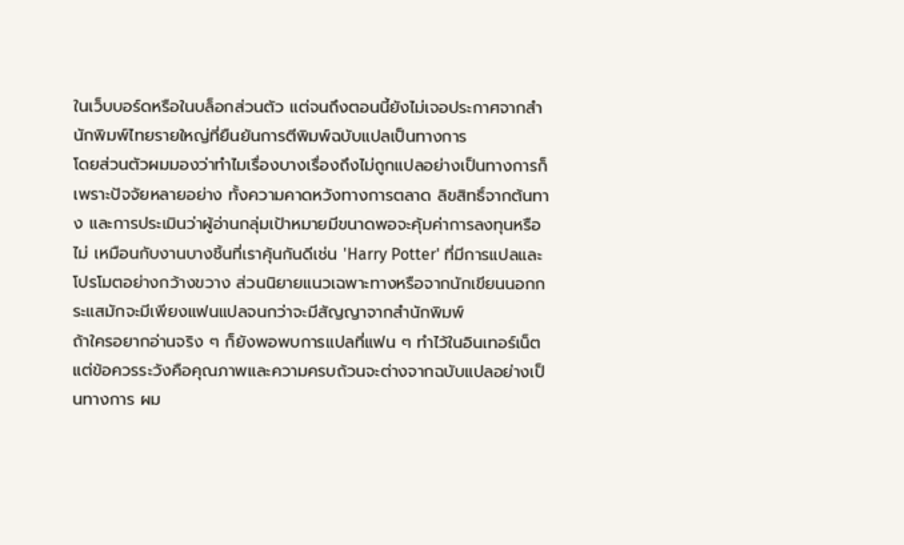ในเว็บบอร์ดหรือในบล็อกส่วนตัว แต่จนถึงตอนนี้ยังไม่เจอประกาศจากสำนักพิมพ์ไทยรายใหญ่ที่ยืนยันการตีพิมพ์ฉบับแปลเป็นทางการ
โดยส่วนตัวผมมองว่าทำไมเรื่องบางเรื่องถึงไม่ถูกแปลอย่างเป็นทางการก็เพราะปัจจัยหลายอย่าง ทั้งความคาดหวังทางการตลาด ลิขสิทธิ์จากต้นทาง และการประเมินว่าผู้อ่านกลุ่มเป้าหมายมีขนาดพอจะคุ้มค่าการลงทุนหรือไม่ เหมือนกับงานบางชิ้นที่เราคุ้นกันดีเช่น 'Harry Potter' ที่มีการแปลและโปรโมตอย่างกว้างขวาง ส่วนนิยายแนวเฉพาะทางหรือจากนักเขียนนอกกระแสมักจะมีเพียงแฟนแปลจนกว่าจะมีสัญญาจากสำนักพิมพ์
ถ้าใครอยากอ่านจริง ๆ ก็ยังพอพบการแปลที่แฟน ๆ ทำไว้ในอินเทอร์เน็ต แต่ข้อควรระวังคือคุณภาพและความครบถ้วนจะต่างจากฉบับแปลอย่างเป็นทางการ ผม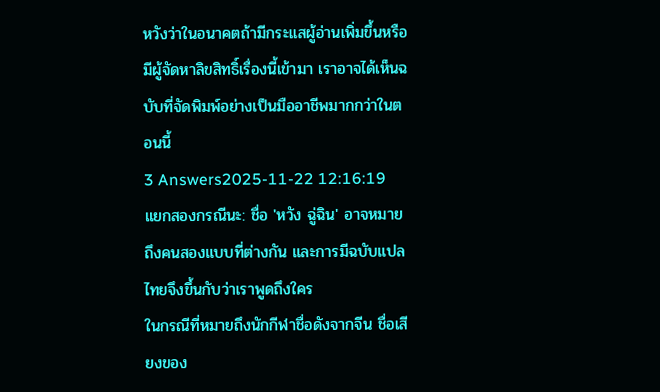หวังว่าในอนาคตถ้ามีกระแสผู้อ่านเพิ่มขึ้นหรือมีผู้จัดหาลิขสิทธิ์เรื่องนี้เข้ามา เราอาจได้เห็นฉบับที่จัดพิมพ์อย่างเป็นมืออาชีพมากกว่าในตอนนี้
3 Answers2025-11-22 12:16:19
แยกสองกรณีนะ: ชื่อ 'หวัง ฉู่ฉิน' อาจหมายถึงคนสองแบบที่ต่างกัน และการมีฉบับแปลไทยจึงขึ้นกับว่าเราพูดถึงใคร
ในกรณีที่หมายถึงนักกีฬาชื่อดังจากจีน ชื่อเสียงของ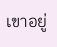เขาอยู่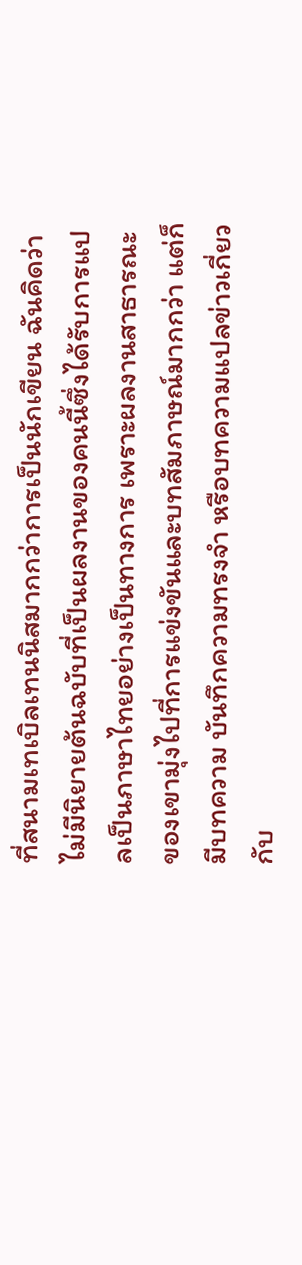ที่สนามเทเบิลเทนนิสมากกว่าการเป็นนักเขียน ฉันคิดว่าไม่มีนิยายต้นฉบับที่เป็นผลงานของคนนี้ซึ่งได้รับการแปลเป็นภาษาไทยอย่างเป็นทางการ เพราะผลงานสาธารณะของเขามุ่งไปที่การแข่งขันและบทสัมภาษณ์มากกว่า แต่ก็มีบทความ บันทึกความทรงจำ หรือบทความแปลข่าวเกี่ยวกับ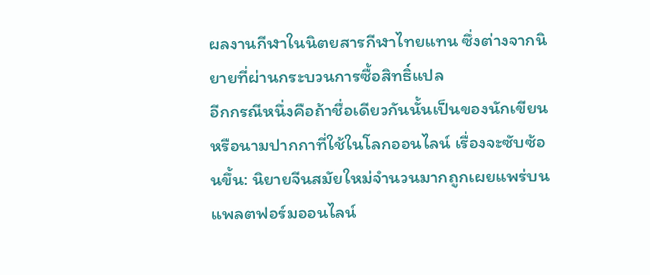ผลงานกีฬาในนิตยสารกีฬาไทยแทน ซึ่งต่างจากนิยายที่ผ่านกระบวนการซื้อสิทธิ์แปล
อีกกรณีหนึ่งคือถ้าชื่อเดียวกันนั้นเป็นของนักเขียนหรือนามปากกาที่ใช้ในโลกออนไลน์ เรื่องจะซับซ้อนขึ้น: นิยายจีนสมัยใหม่จำนวนมากถูกเผยแพร่บนแพลตฟอร์มออนไลน์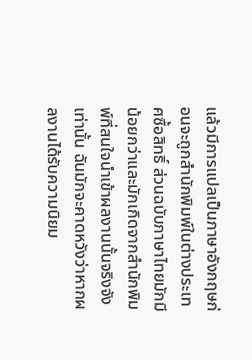แล้วมีการแปลเป็นภาษาอังกฤษก่อนจะถูกสำนักพิมพ์ในต่างประเทศซื้อสิทธิ์ ส่วนฉบับภาษาไทยมักมีน้อยกว่าและมักเกิดจากสำนักพิมพ์ที่สนใจนำเข้าผลงานนั้นจริงจังเท่านั้น ฉันมักจะคาดหวังว่าหากผลงานได้รับความนิยม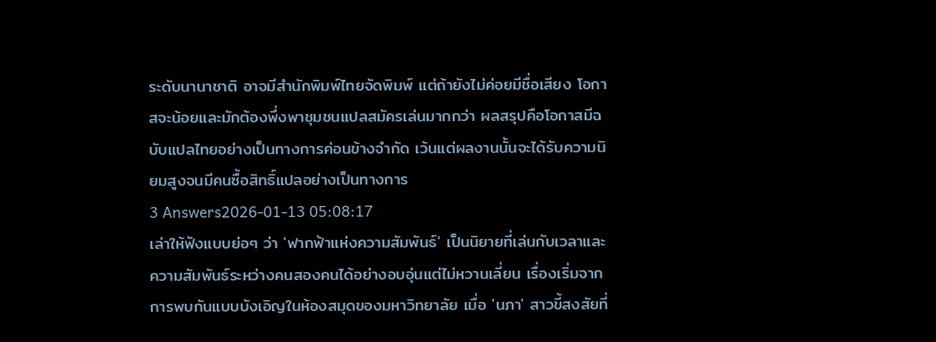ระดับนานาชาติ อาจมีสำนักพิมพ์ไทยจัดพิมพ์ แต่ถ้ายังไม่ค่อยมีชื่อเสียง โอกาสจะน้อยและมักต้องพึ่งพาชุมชนแปลสมัครเล่นมากกว่า ผลสรุปคือโอกาสมีฉบับแปลไทยอย่างเป็นทางการค่อนข้างจำกัด เว้นแต่ผลงานนั้นจะได้รับความนิยมสูงจนมีคนซื้อสิทธิ์แปลอย่างเป็นทางการ
3 Answers2026-01-13 05:08:17
เล่าให้ฟังแบบย่อๆ ว่า 'ฟากฟ้าแห่งความสัมพันธ์' เป็นนิยายที่เล่นกับเวลาและความสัมพันธ์ระหว่างคนสองคนได้อย่างอบอุ่นแต่ไม่หวานเลี่ยน เรื่องเริ่มจากการพบกันแบบบังเอิญในห้องสมุดของมหาวิทยาลัย เมื่อ 'นภา' สาวขี้สงสัยที่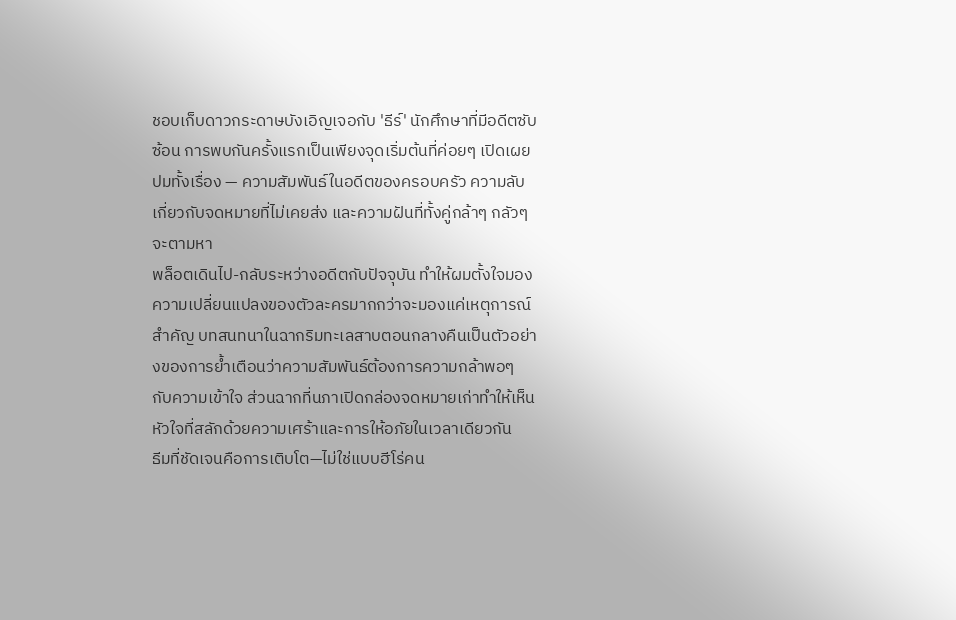ชอบเก็บดาวกระดาษบังเอิญเจอกับ 'ธีร์' นักศึกษาที่มีอดีตซับซ้อน การพบกันครั้งแรกเป็นเพียงจุดเริ่มต้นที่ค่อยๆ เปิดเผยปมทั้งเรื่อง — ความสัมพันธ์ในอดีตของครอบครัว ความลับเกี่ยวกับจดหมายที่ไม่เคยส่ง และความฝันที่ทั้งคู่กล้าๆ กลัวๆ จะตามหา
พล็อตเดินไป-กลับระหว่างอดีตกับปัจจุบัน ทำให้ผมตั้งใจมองความเปลี่ยนแปลงของตัวละครมากกว่าจะมองแค่เหตุการณ์สำคัญ บทสนทนาในฉากริมทะเลสาบตอนกลางคืนเป็นตัวอย่างของการย้ำเตือนว่าความสัมพันธ์ต้องการความกล้าพอๆ กับความเข้าใจ ส่วนฉากที่นภาเปิดกล่องจดหมายเก่าทำให้เห็นหัวใจที่สลักด้วยความเศร้าและการให้อภัยในเวลาเดียวกัน
ธีมที่ชัดเจนคือการเติบโต—ไม่ใช่แบบฮีโร่คน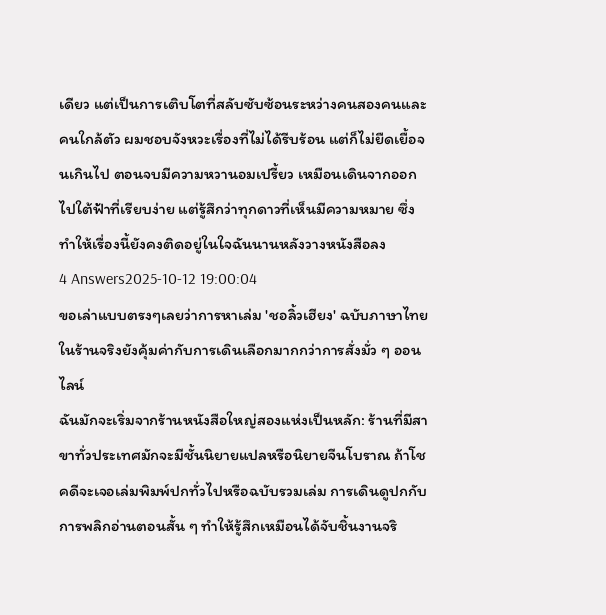เดียว แต่เป็นการเติบโตที่สลับซับซ้อนระหว่างคนสองคนและคนใกล้ตัว ผมชอบจังหวะเรื่องที่ไม่ได้รีบร้อน แต่ก็ไม่ยืดเยื้อจนเกินไป ตอนจบมีความหวานอมเปรี้ยว เหมือนเดินจากออกไปใต้ฟ้าที่เรียบง่าย แต่รู้สึกว่าทุกดาวที่เห็นมีความหมาย ซึ่งทำให้เรื่องนี้ยังคงติดอยู่ในใจฉันนานหลังวางหนังสือลง
4 Answers2025-10-12 19:00:04
ขอเล่าแบบตรงๆเลยว่าการหาเล่ม 'ชอลิ้วเฮียง' ฉบับภาษาไทยในร้านจริงยังคุ้มค่ากับการเดินเลือกมากกว่าการสั่งมั่ว ๆ ออนไลน์
ฉันมักจะเริ่มจากร้านหนังสือใหญ่สองแห่งเป็นหลัก: ร้านที่มีสาขาทั่วประเทศมักจะมีชั้นนิยายแปลหรือนิยายจีนโบราณ ถ้าโชคดีจะเจอเล่มพิมพ์ปกทั่วไปหรือฉบับรวมเล่ม การเดินดูปกกับการพลิกอ่านตอนสั้น ๆ ทำให้รู้สึกเหมือนได้จับชิ้นงานจริ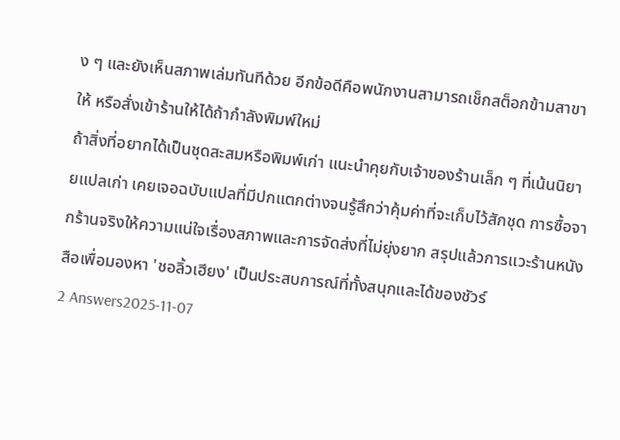ง ๆ และยังเห็นสภาพเล่มทันทีด้วย อีกข้อดีคือพนักงานสามารถเช็กสต็อกข้ามสาขาให้ หรือสั่งเข้าร้านให้ได้ถ้ากำลังพิมพ์ใหม่
ถ้าสิ่งที่อยากได้เป็นชุดสะสมหรือพิมพ์เก่า แนะนำคุยกับเจ้าของร้านเล็ก ๆ ที่เน้นนิยายแปลเก่า เคยเจอฉบับแปลที่มีปกแตกต่างจนรู้สึกว่าคุ้มค่าที่จะเก็บไว้สักชุด การซื้อจากร้านจริงให้ความแน่ใจเรื่องสภาพและการจัดส่งที่ไม่ยุ่งยาก สรุปแล้วการแวะร้านหนังสือเพื่อมองหา 'ชอลิ้วเฮียง' เป็นประสบการณ์ที่ทั้งสนุกและได้ของชัวร์
2 Answers2025-11-07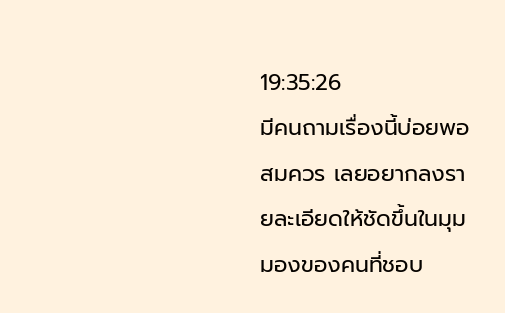19:35:26
มีคนถามเรื่องนี้บ่อยพอสมควร เลยอยากลงรายละเอียดให้ชัดขึ้นในมุมมองของคนที่ชอบ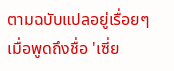ตามฉบับแปลอยู่เรื่อยๆ
เมื่อพูดถึงชื่อ 'เซี่ย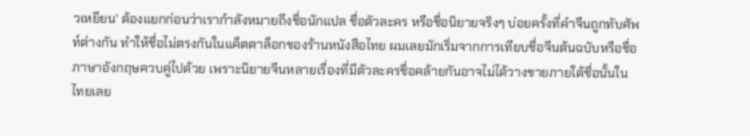วเหยียน' ต้องแยกก่อนว่าเรากำลังหมายถึงชื่อนักแปล ชื่อตัวละคร หรือชื่อนิยายจริงๆ บ่อยครั้งที่คำจีนถูกทับศัพท์ต่างกัน ทำให้ชื่อไม่ตรงกันในแค็ตตาล็อกของร้านหนังสือไทย ผมเลยมักเริ่มจากการเทียบชื่อจีนต้นฉบับหรือชื่อภาษาอังกฤษควบคู่ไปด้วย เพราะนิยายจีนหลายเรื่องที่มีตัวละครชื่อคล้ายกันอาจไม่ได้วางขายภายใต้ชื่อนั้นในไทยเลย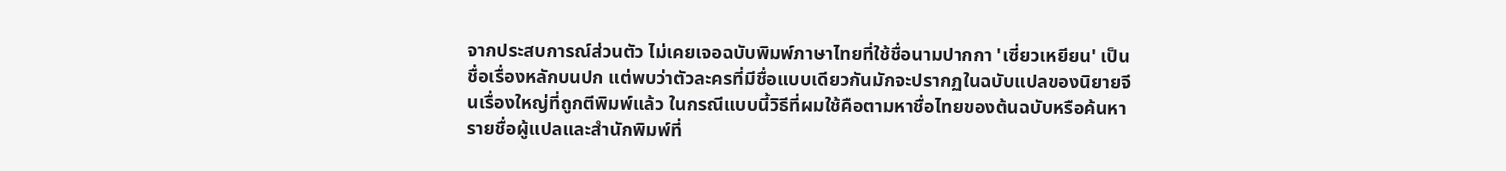จากประสบการณ์ส่วนตัว ไม่เคยเจอฉบับพิมพ์ภาษาไทยที่ใช้ชื่อนามปากกา 'เซี่ยวเหยียน' เป็นชื่อเรื่องหลักบนปก แต่พบว่าตัวละครที่มีชื่อแบบเดียวกันมักจะปรากฏในฉบับแปลของนิยายจีนเรื่องใหญ่ที่ถูกตีพิมพ์แล้ว ในกรณีแบบนี้วิธีที่ผมใช้คือตามหาชื่อไทยของต้นฉบับหรือค้นหารายชื่อผู้แปลและสำนักพิมพ์ที่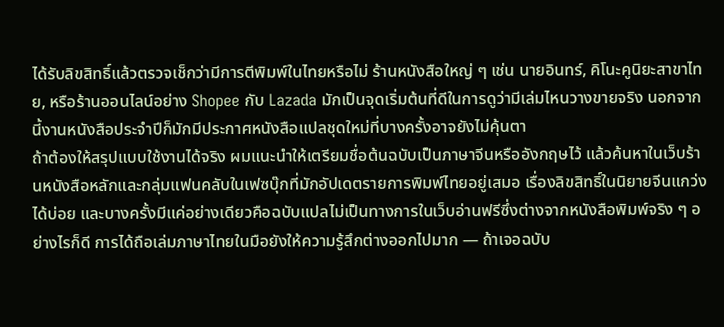ได้รับลิขสิทธิ์แล้วตรวจเช็กว่ามีการตีพิมพ์ในไทยหรือไม่ ร้านหนังสือใหญ่ ๆ เช่น นายอินทร์, คิโนะคูนิยะสาขาไทย, หรือร้านออนไลน์อย่าง Shopee กับ Lazada มักเป็นจุดเริ่มต้นที่ดีในการดูว่ามีเล่มไหนวางขายจริง นอกจากนี้งานหนังสือประจำปีก็มักมีประกาศหนังสือแปลชุดใหม่ที่บางครั้งอาจยังไม่คุ้นตา
ถ้าต้องให้สรุปแบบใช้งานได้จริง ผมแนะนำให้เตรียมชื่อต้นฉบับเป็นภาษาจีนหรืออังกฤษไว้ แล้วค้นหาในเว็บร้านหนังสือหลักและกลุ่มแฟนคลับในเฟซบุ๊กที่มักอัปเดตรายการพิมพ์ไทยอยู่เสมอ เรื่องลิขสิทธิ์ในนิยายจีนแกว่งได้บ่อย และบางครั้งมีแค่อย่างเดียวคือฉบับแปลไม่เป็นทางการในเว็บอ่านฟรีซึ่งต่างจากหนังสือพิมพ์จริง ๆ อย่างไรก็ดี การได้ถือเล่มภาษาไทยในมือยังให้ความรู้สึกต่างออกไปมาก — ถ้าเจอฉบับ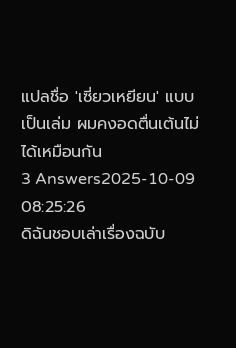แปลชื่อ 'เซี่ยวเหยียน' แบบเป็นเล่ม ผมคงอดตื่นเต้นไม่ได้เหมือนกัน
3 Answers2025-10-09 08:25:26
ดิฉันชอบเล่าเรื่องฉบับ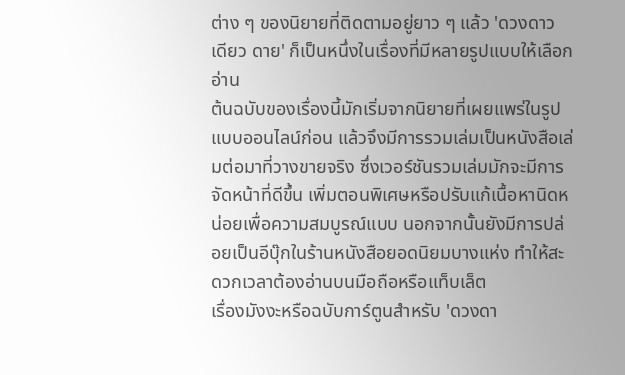ต่าง ๆ ของนิยายที่ติดตามอยู่ยาว ๆ แล้ว 'ดวงดาว เดียว ดาย' ก็เป็นหนึ่งในเรื่องที่มีหลายรูปแบบให้เลือกอ่าน
ต้นฉบับของเรื่องนี้มักเริ่มจากนิยายที่เผยแพร่ในรูปแบบออนไลน์ก่อน แล้วจึงมีการรวมเล่มเป็นหนังสือเล่มต่อมาที่วางขายจริง ซึ่งเวอร์ชันรวมเล่มมักจะมีการจัดหน้าที่ดีขึ้น เพิ่มตอนพิเศษหรือปรับแก้เนื้อหานิดหน่อยเพื่อความสมบูรณ์แบบ นอกจากนั้นยังมีการปล่อยเป็นอีบุ๊กในร้านหนังสือยอดนิยมบางแห่ง ทำให้สะดวกเวลาต้องอ่านบนมือถือหรือแท็บเล็ต
เรื่องมังงะหรือฉบับการ์ตูนสำหรับ 'ดวงดา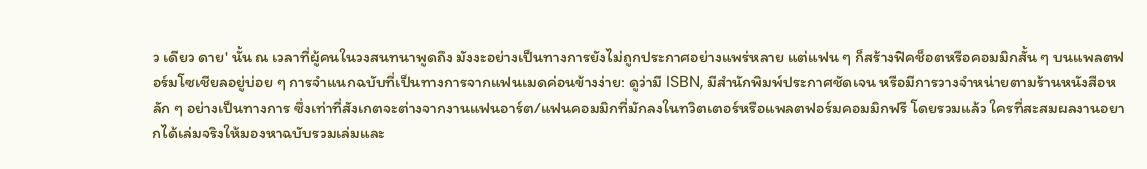ว เดียว ดาย' นั้น ณ เวลาที่ผู้คนในวงสนทนาพูดถึง มังงะอย่างเป็นทางการยังไม่ถูกประกาศอย่างแพร่หลาย แต่แฟน ๆ ก็สร้างฟิคช็อตหรือคอมมิกสั้น ๆ บนแพลตฟอร์มโซเชียลอยู่บ่อย ๆ การจำแนกฉบับที่เป็นทางการจากแฟนเมดค่อนข้างง่าย: ดูว่ามี ISBN, มีสำนักพิมพ์ประกาศชัดเจน หรือมีการวางจำหน่ายตามร้านหนังสือหลัก ๆ อย่างเป็นทางการ ซึ่งเท่าที่สังเกตจะต่างจากงานแฟนอาร์ต/แฟนคอมมิกที่มักลงในทวิตเตอร์หรือแพลตฟอร์มคอมมิกฟรี โดยรวมแล้ว ใครที่สะสมผลงานอยากได้เล่มจริงให้มองหาฉบับรวมเล่มและ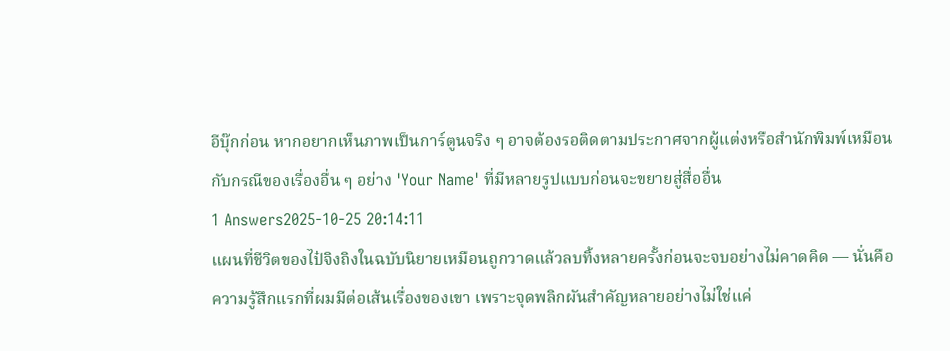อีบุ๊กก่อน หากอยากเห็นภาพเป็นการ์ตูนจริง ๆ อาจต้องรอติดตามประกาศจากผู้แต่งหรือสำนักพิมพ์เหมือนกับกรณีของเรื่องอื่น ๆ อย่าง 'Your Name' ที่มีหลายรูปแบบก่อนจะขยายสู่สื่ออื่น
1 Answers2025-10-25 20:14:11
แผนที่ชีวิตของไป๋จิงถิงในฉบับนิยายเหมือนถูกวาดแล้วลบทิ้งหลายครั้งก่อนจะจบอย่างไม่คาดคิด — นั่นคือความรู้สึกแรกที่ผมมีต่อเส้นเรื่องของเขา เพราะจุดพลิกผันสำคัญหลายอย่างไม่ใช่แค่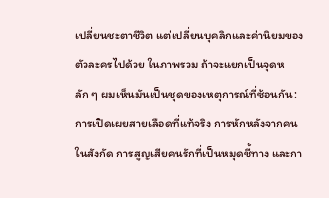เปลี่ยนชะตาชีวิต แต่เปลี่ยนบุคลิกและค่านิยมของตัวละครไปด้วย ในภาพรวม ถ้าจะแยกเป็นจุดหลัก ๆ ผมเห็นมันเป็นชุดของเหตุการณ์ที่ซ้อนกัน: การเปิดเผยสายเลือดที่แท้จริง การหักหลังจากคนในสังกัด การสูญเสียคนรักที่เป็นหมุดชี้ทาง และกา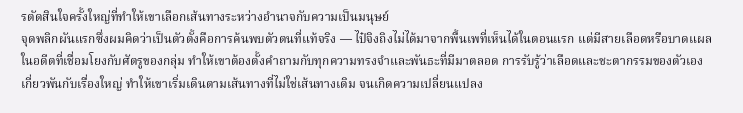รตัดสินใจครั้งใหญ่ที่ทำให้เขาเลือกเส้นทางระหว่างอำนาจกับความเป็นมนุษย์
จุดพลิกผันแรกซึ่งผมคิดว่าเป็นตัวตั้งคือการค้นพบตัวตนที่แท้จริง — ไป๋จิงถิงไม่ได้มาจากพื้นเพที่เห็นได้ในตอนแรก แต่มีสายเลือดหรือบาดแผลในอดีตที่เชื่อมโยงกับศัตรูของกลุ่ม ทำให้เขาต้องตั้งคำถามกับทุกความทรงจำและพันธะที่มีมาตลอด การรับรู้ว่าเลือดและชะตากรรมของตัวเองเกี่ยวพันกับเรื่องใหญ่ ทำให้เขาเริ่มเดินตามเส้นทางที่ไม่ใช่เส้นทางเดิม จนเกิดความเปลี่ยนแปลง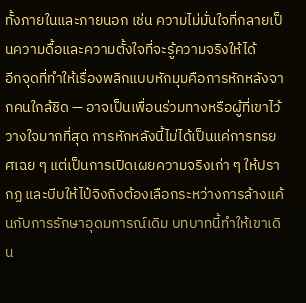ทั้งภายในและภายนอก เช่น ความไม่มั่นใจที่กลายเป็นความดื้อและความตั้งใจที่จะรู้ความจริงให้ได้
อีกจุดที่ทำให้เรื่องพลิกแบบหักมุมคือการหักหลังจากคนใกล้ชิด — อาจเป็นเพื่อนร่วมทางหรือผู้ที่เขาไว้วางใจมากที่สุด การหักหลังนี้ไม่ได้เป็นแค่การทรยศเฉย ๆ แต่เป็นการเปิดเผยความจริงเก่า ๆ ให้ปรากฏ และบีบให้ไป๋จิงถิงต้องเลือกระหว่างการล้างแค้นกับการรักษาอุดมการณ์เดิม บทบาทนี้ทำให้เขาเดิน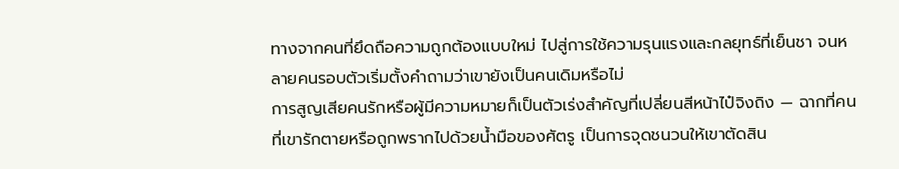ทางจากคนที่ยึดถือความถูกต้องแบบใหม่ ไปสู่การใช้ความรุนแรงและกลยุทธ์ที่เย็นชา จนหลายคนรอบตัวเริ่มตั้งคำถามว่าเขายังเป็นคนเดิมหรือไม่
การสูญเสียคนรักหรือผู้มีความหมายก็เป็นตัวเร่งสำคัญที่เปลี่ยนสีหน้าไป๋จิงถิง — ฉากที่คนที่เขารักตายหรือถูกพรากไปด้วยน้ำมือของศัตรู เป็นการจุดชนวนให้เขาตัดสิน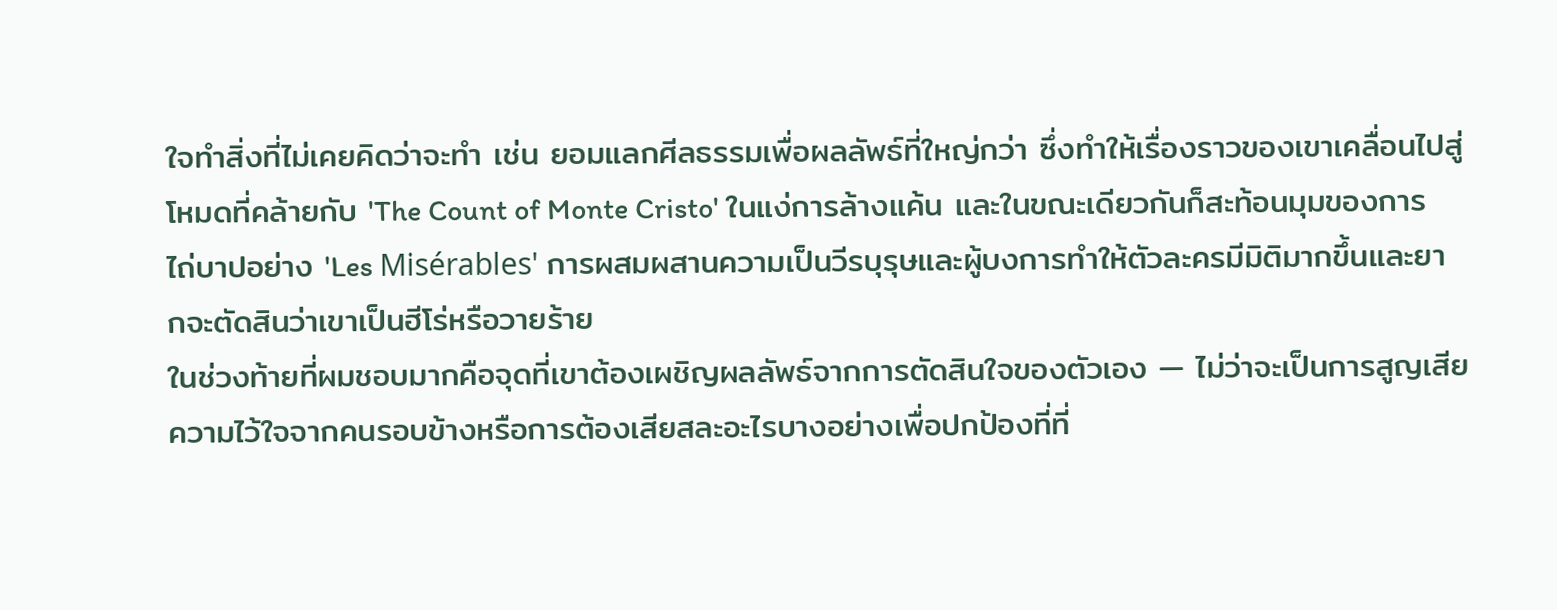ใจทำสิ่งที่ไม่เคยคิดว่าจะทำ เช่น ยอมแลกศีลธรรมเพื่อผลลัพธ์ที่ใหญ่กว่า ซึ่งทำให้เรื่องราวของเขาเคลื่อนไปสู่โหมดที่คล้ายกับ 'The Count of Monte Cristo' ในแง่การล้างแค้น และในขณะเดียวกันก็สะท้อนมุมของการไถ่บาปอย่าง 'Les Misérables' การผสมผสานความเป็นวีรบุรุษและผู้บงการทำให้ตัวละครมีมิติมากขึ้นและยากจะตัดสินว่าเขาเป็นฮีโร่หรือวายร้าย
ในช่วงท้ายที่ผมชอบมากคือจุดที่เขาต้องเผชิญผลลัพธ์จากการตัดสินใจของตัวเอง — ไม่ว่าจะเป็นการสูญเสียความไว้ใจจากคนรอบข้างหรือการต้องเสียสละอะไรบางอย่างเพื่อปกป้องที่ที่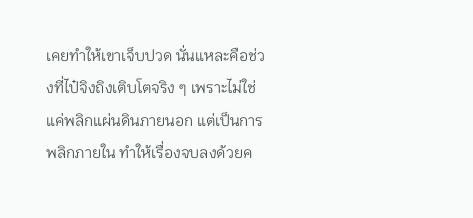เคยทำให้เขาเจ็บปวด นั่นแหละคือช่วงที่ไป๋จิงถิงเติบโตจริง ๆ เพราะไม่ใช่แค่พลิกแผ่นดินภายนอก แต่เป็นการพลิกภายใน ทำให้เรื่องจบลงด้วยค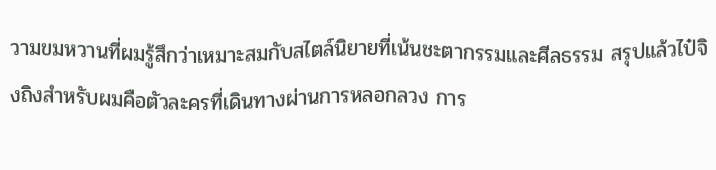วามขมหวานที่ผมรู้สึกว่าเหมาะสมกับสไตล์นิยายที่เน้นชะตากรรมและศีลธรรม สรุปแล้วไป๋จิงถิงสำหรับผมคือตัวละครที่เดินทางผ่านการหลอกลวง การ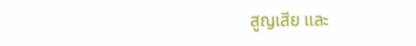สูญเสีย และ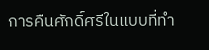การคืนศักดิ์ศรีในแบบที่ทำ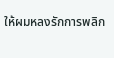ให้ผมหลงรักการพลิก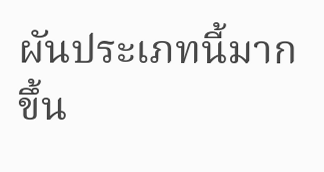ผันประเภทนี้มากขึ้น